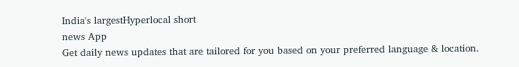India's largestHyperlocal short
news App
Get daily news updates that are tailored for you based on your preferred language & location.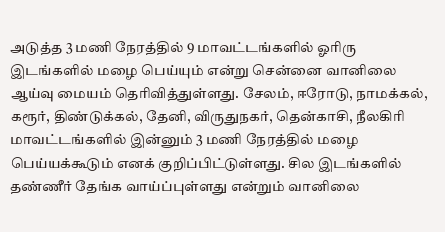அடுத்த 3 மணி நேரத்தில் 9 மாவட்டங்களில் ஓரிரு இடங்களில் மழை பெய்யும் என்று சென்னை வானிலை ஆய்வு மையம் தெரிவித்துள்ளது. சேலம், ஈரோடு, நாமக்கல், கரூர், திண்டுக்கல், தேனி, விருதுநகர், தென்காசி, நீலகிரி மாவட்டங்களில் இன்னும் 3 மணி நேரத்தில் மழை பெய்யக்கூடும் எனக் குறிப்பிட்டுள்ளது. சில இடங்களில் தண்ணீர் தேங்க வாய்ப்புள்ளது என்றும் வானிலை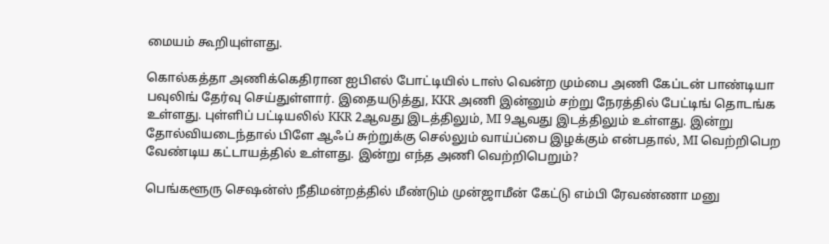மையம் கூறியுள்ளது.

கொல்கத்தா அணிக்கெதிரான ஐபிஎல் போட்டியில் டாஸ் வென்ற மும்பை அணி கேப்டன் பாண்டியா பவுலிங் தேர்வு செய்துள்ளார். இதையடுத்து, KKR அணி இன்னும் சற்று நேரத்தில் பேட்டிங் தொடங்க உள்ளது. புள்ளிப் பட்டியலில் KKR 2ஆவது இடத்திலும், MI 9ஆவது இடத்திலும் உள்ளது. இன்று தோல்வியடைந்தால் பிளே ஆஃப் சுற்றுக்கு செல்லும் வாய்ப்பை இழக்கும் என்பதால், MI வெற்றிபெற வேண்டிய கட்டாயத்தில் உள்ளது. இன்று எந்த அணி வெற்றிபெறும்?

பெங்களூரு செஷன்ஸ் நீதிமன்றத்தில் மீண்டும் முன்ஜாமீன் கேட்டு எம்பி ரேவண்ணா மனு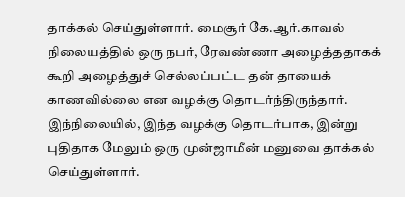தாக்கல் செய்துள்ளார். மைசூர் கே.ஆர்.காவல் நிலையத்தில் ஒரு நபர், ரேவண்ணா அழைத்ததாகக் கூறி அழைத்துச் செல்லப்பட்ட தன் தாயைக் காணவில்லை என வழக்கு தொடர்ந்திருந்தார். இந்நிலையில், இந்த வழக்கு தொடர்பாக, இன்று புதிதாக மேலும் ஒரு முன்ஜாமீன் மனுவை தாக்கல் செய்துள்ளார்.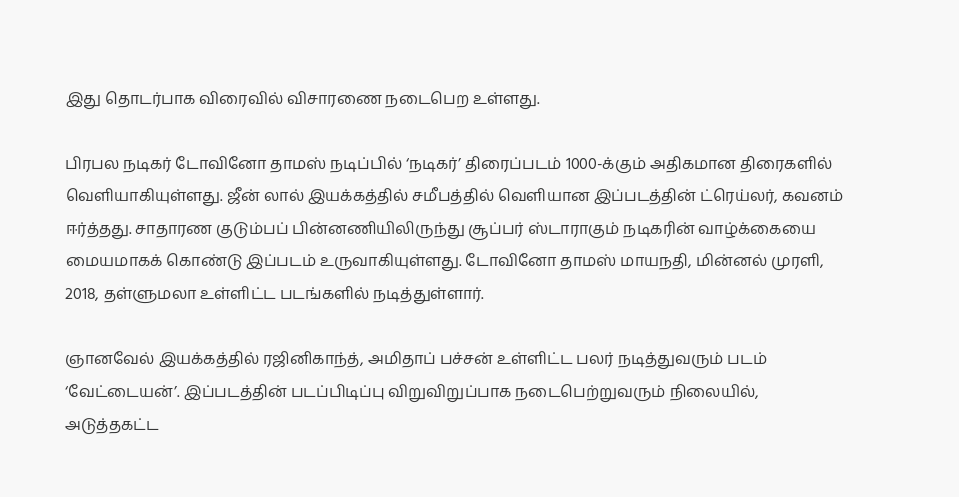இது தொடர்பாக விரைவில் விசாரணை நடைபெற உள்ளது.

பிரபல நடிகர் டோவினோ தாமஸ் நடிப்பில் ‘நடிகர்’ திரைப்படம் 1000-க்கும் அதிகமான திரைகளில் வெளியாகியுள்ளது. ஜீன் லால் இயக்கத்தில் சமீபத்தில் வெளியான இப்படத்தின் ட்ரெய்லர், கவனம் ஈர்த்தது. சாதாரண குடும்பப் பின்னணியிலிருந்து சூப்பர் ஸ்டாராகும் நடிகரின் வாழ்க்கையை மையமாகக் கொண்டு இப்படம் உருவாகியுள்ளது. டோவினோ தாமஸ் மாயநதி, மின்னல் முரளி, 2018, தள்ளுமலா உள்ளிட்ட படங்களில் நடித்துள்ளார்.

ஞானவேல் இயக்கத்தில் ரஜினிகாந்த், அமிதாப் பச்சன் உள்ளிட்ட பலர் நடித்துவரும் படம் ‘வேட்டையன்’. இப்படத்தின் படப்பிடிப்பு விறுவிறுப்பாக நடைபெற்றுவரும் நிலையில், அடுத்தகட்ட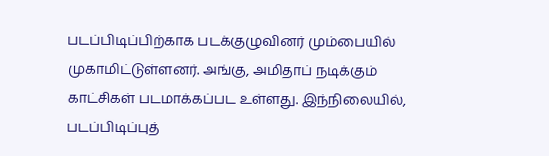படப்பிடிப்பிற்காக படக்குழுவினர் மும்பையில் முகாமிட்டுள்ளனர். அங்கு, அமிதாப் நடிக்கும் காட்சிகள் படமாக்கப்பட உள்ளது. இந்நிலையில், படப்பிடிப்புத்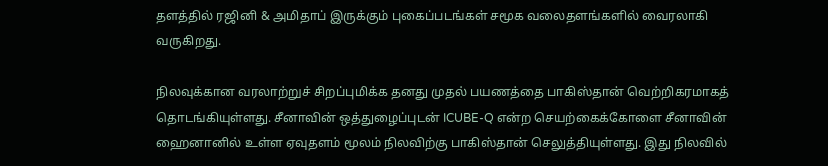தளத்தில் ரஜினி & அமிதாப் இருக்கும் புகைப்படங்கள் சமூக வலைதளங்களில் வைரலாகி வருகிறது.

நிலவுக்கான வரலாற்றுச் சிறப்புமிக்க தனது முதல் பயணத்தை பாகிஸ்தான் வெற்றிகரமாகத் தொடங்கியுள்ளது. சீனாவின் ஒத்துழைப்புடன் ICUBE-Q என்ற செயற்கைக்கோளை சீனாவின் ஹைனானில் உள்ள ஏவுதளம் மூலம் நிலவிற்கு பாகிஸ்தான் செலுத்தியுள்ளது. இது நிலவில்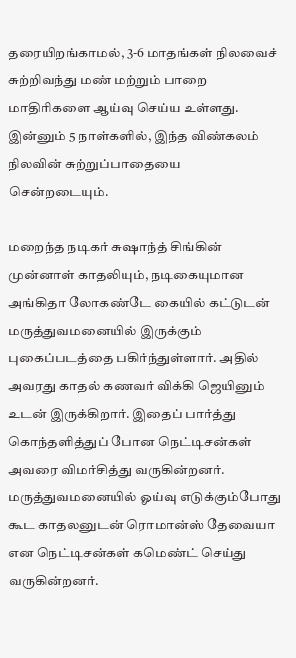தரையிறங்காமல், 3-6 மாதங்கள் நிலவைச் சுற்றிவந்து மண் மற்றும் பாறை மாதிரிகளை ஆய்வு செய்ய உள்ளது. இன்னும் 5 நாள்களில், இந்த விண்கலம் நிலவின் சுற்றுப்பாதையை சென்றடையும்.

மறைந்த நடிகர் சுஷாந்த் சிங்கின் முன்னாள் காதலியும், நடிகையுமான அங்கிதா லோகண்டே கையில் கட்டுடன் மருத்துவமனையில் இருக்கும் புகைப்படத்தை பகிர்ந்துள்ளார். அதில் அவரது காதல் கணவர் விக்கி ஜெயினும் உடன் இருக்கிறார். இதைப் பார்த்து கொந்தளித்துப் போன நெட்டிசன்கள் அவரை விமர்சித்து வருகின்றனர். மருத்துவமனையில் ஓய்வு எடுக்கும்போது கூட காதலனுடன் ரொமான்ஸ் தேவையா என நெட்டிசன்கள் கமெண்ட் செய்து வருகின்றனர்.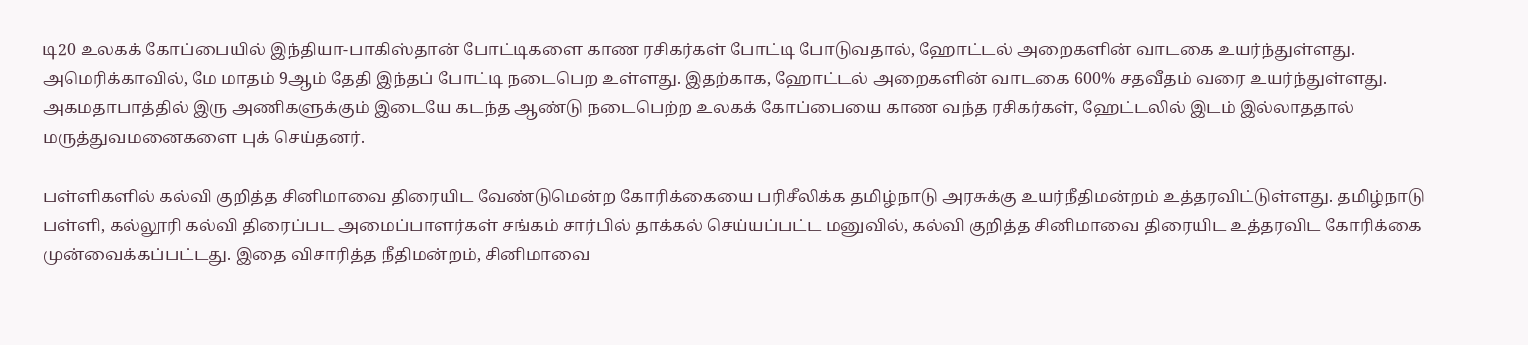டி20 உலகக் கோப்பையில் இந்தியா-பாகிஸ்தான் போட்டிகளை காண ரசிகர்கள் போட்டி போடுவதால், ஹோட்டல் அறைகளின் வாடகை உயர்ந்துள்ளது. அமெரிக்காவில், மே மாதம் 9ஆம் தேதி இந்தப் போட்டி நடைபெற உள்ளது. இதற்காக, ஹோட்டல் அறைகளின் வாடகை 600% சதவீதம் வரை உயர்ந்துள்ளது. அகமதாபாத்தில் இரு அணிகளுக்கும் இடையே கடந்த ஆண்டு நடைபெற்ற உலகக் கோப்பையை காண வந்த ரசிகர்கள், ஹேட்டலில் இடம் இல்லாததால் மருத்துவமனைகளை புக் செய்தனர்.

பள்ளிகளில் கல்வி குறித்த சினிமாவை திரையிட வேண்டுமென்ற கோரிக்கையை பரிசீலிக்க தமிழ்நாடு அரசுக்கு உயர்நீதிமன்றம் உத்தரவிட்டுள்ளது. தமிழ்நாடு பள்ளி, கல்லூரி கல்வி திரைப்பட அமைப்பாளர்கள் சங்கம் சார்பில் தாக்கல் செய்யப்பட்ட மனுவில், கல்வி குறித்த சினிமாவை திரையிட உத்தரவிட கோரிக்கை முன்வைக்கப்பட்டது. இதை விசாரித்த நீதிமன்றம், சினிமாவை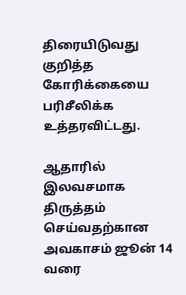திரையிடுவது குறித்த கோரிக்கையை பரிசீலிக்க உத்தரவிட்டது.

ஆதாரில் இலவசமாக திருத்தம் செய்வதற்கான அவகாசம் ஜூன் 14 வரை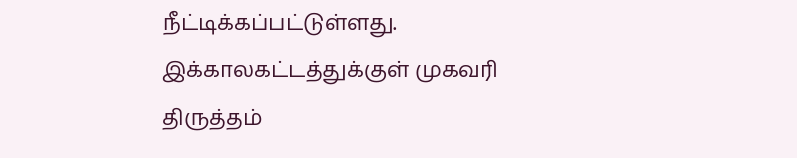நீட்டிக்கப்பட்டுள்ளது. இக்காலகட்டத்துக்குள் முகவரி திருத்தம்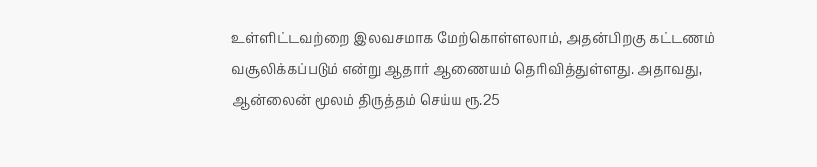உள்ளிட்டவற்றை இலவசமாக மேற்கொள்ளலாம், அதன்பிறகு கட்டணம் வசூலிக்கப்படும் என்று ஆதார் ஆணையம் தெரிவித்துள்ளது. அதாவது, ஆன்லைன் மூலம் திருத்தம் செய்ய ரூ.25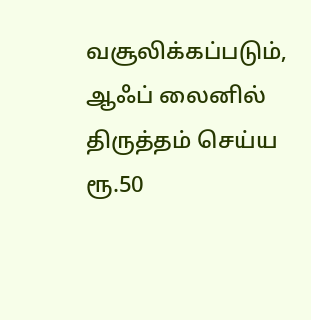வசூலிக்கப்படும், ஆஃப் லைனில் திருத்தம் செய்ய ரூ.50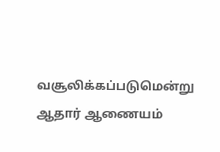வசூலிக்கப்படுமென்று ஆதார் ஆணையம்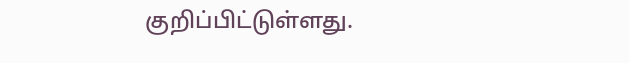குறிப்பிட்டுள்ளது.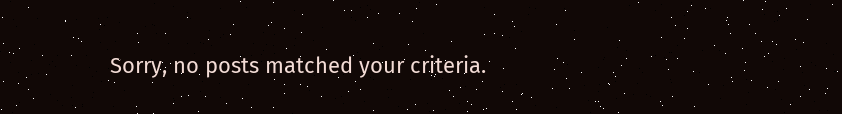Sorry, no posts matched your criteria.